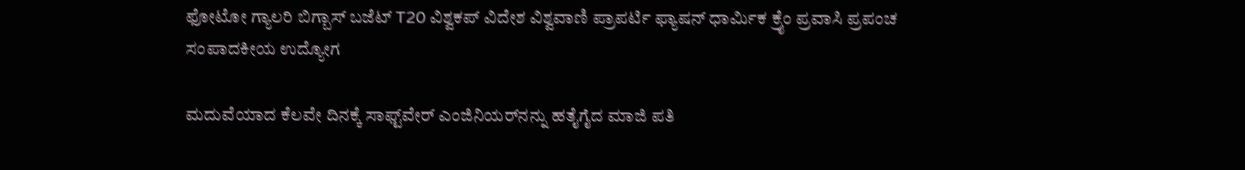ಫೋಟೋ ಗ್ಯಾಲರಿ ಬಿಗ್ಬಾಸ್ ಬಜೆಟ್ T20 ವಿಶ್ವಕಪ್ ವಿದೇಶ ವಿಶ್ವವಾಣಿ ಪ್ರಾಪರ್ಟಿ ಫ್ಯಾಷನ್ ಧಾರ್ಮಿಕ ಕ್ರೈಂ ಪ್ರವಾಸಿ ಪ್ರಪಂಚ ಸಂಪಾದಕೀಯ ಉದ್ಯೋಗ

ಮದುವೆಯಾದ ಕೆಲವೇ ದಿನಕ್ಕೆ ಸಾಫ್ಟ್‌ವೇರ್ ಎಂಜಿನಿಯರ್‌ನನ್ನು ಹತೈಗೈದ ಮಾಜಿ ಪತಿ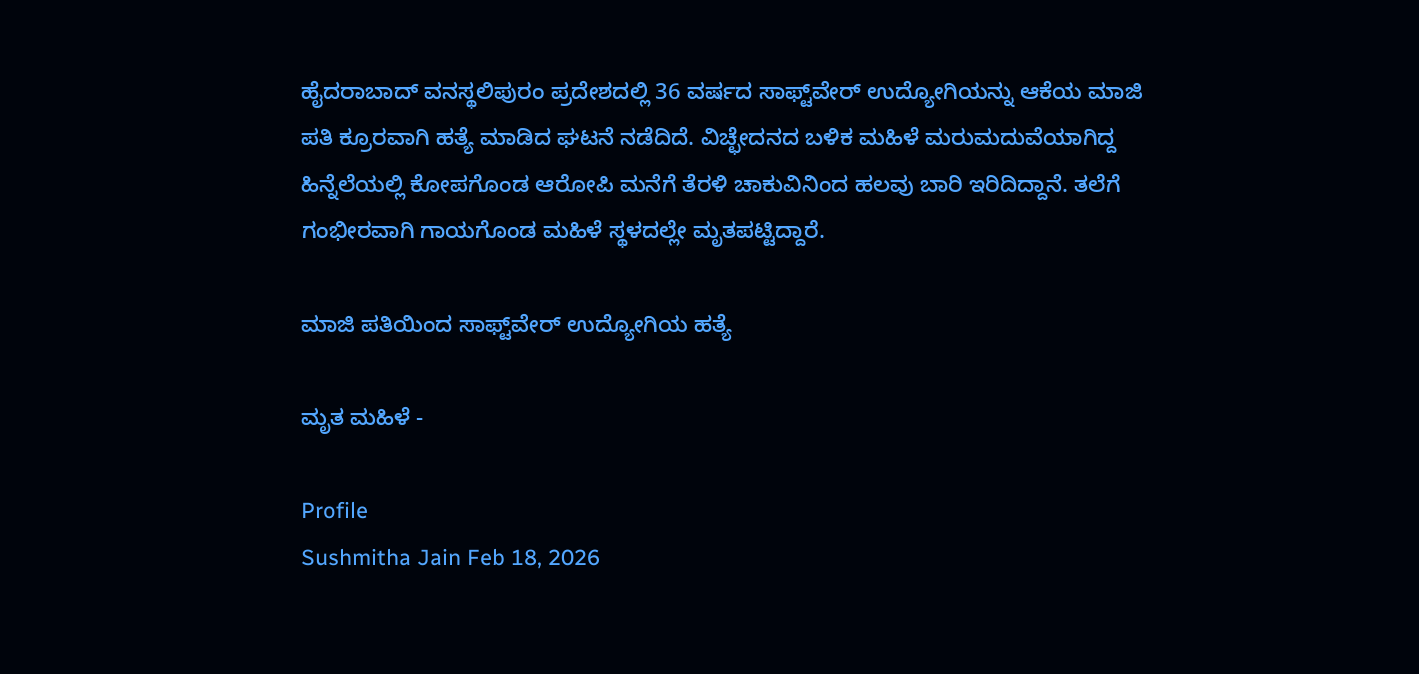ಹೈದರಾಬಾದ್ ವನಸ್ಥಲಿಪುರಂ ಪ್ರದೇಶದಲ್ಲಿ 36 ವರ್ಷದ ಸಾಫ್ಟ್‌ವೇರ್ ಉದ್ಯೋಗಿಯನ್ನು ಆಕೆಯ ಮಾಜಿ ಪತಿ ಕ್ರೂರವಾಗಿ ಹತ್ಯೆ ಮಾಡಿದ ಘಟನೆ ನಡೆದಿದೆ. ವಿಚ್ಛೇದನದ ಬಳಿಕ ಮಹಿಳೆ ಮರುಮದುವೆಯಾಗಿದ್ದ ಹಿನ್ನೆಲೆಯಲ್ಲಿ ಕೋಪಗೊಂಡ ಆರೋಪಿ ಮನೆಗೆ ತೆರಳಿ ಚಾಕುವಿನಿಂದ ಹಲವು ಬಾರಿ ಇರಿದಿದ್ದಾನೆ. ತಲೆಗೆ ಗಂಭೀರವಾಗಿ ಗಾಯಗೊಂಡ ಮಹಿಳೆ ಸ್ಥಳದಲ್ಲೇ ಮೃತಪಟ್ಟಿದ್ದಾರೆ.

ಮಾಜಿ ಪತಿಯಿಂದ ಸಾಫ್ಟ್‌ವೇರ್ ಉದ್ಯೋಗಿಯ ಹತ್ಯೆ

ಮೃತ ಮಹಿಳೆ -

Profile
Sushmitha Jain Feb 18, 2026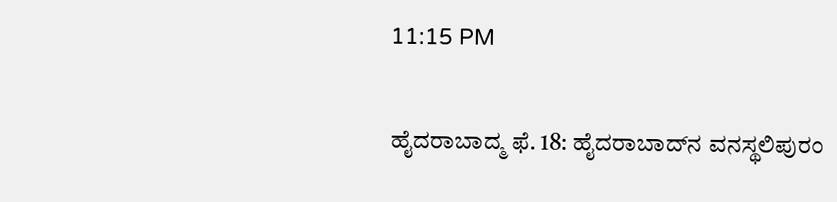11:15 PM

ಹೈದರಾಬಾದ್ಮ ಫೆ. 18: ಹೈದರಾಬಾದ್‌ನ ವನಸ್ಥಲಿಪುರಂ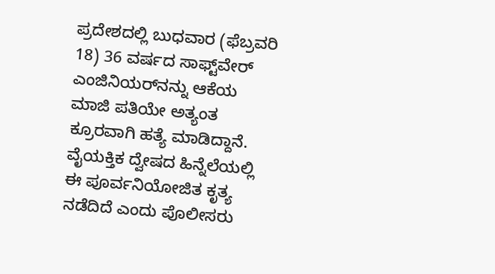ಪ್ರದೇಶದಲ್ಲಿ ಬುಧವಾರ (ಫೆಬ್ರವರಿ 18) 36 ವರ್ಷದ ಸಾಫ್ಟ್‌ವೇರ್ ಎಂಜಿನಿಯರ್‌ನನ್ನು ಆಕೆಯ ಮಾಜಿ ಪತಿಯೇ ಅತ್ಯಂತ ಕ್ರೂರವಾಗಿ ಹತ್ಯೆ ಮಾಡಿದ್ದಾನೆ. ವೈಯಕ್ತಿಕ ದ್ವೇಷದ ಹಿನ್ನೆಲೆಯಲ್ಲಿ ಈ ಪೂರ್ವನಿಯೋಜಿತ ಕೃತ್ಯ ನಡೆದಿದೆ ಎಂದು ಪೊಲೀಸರು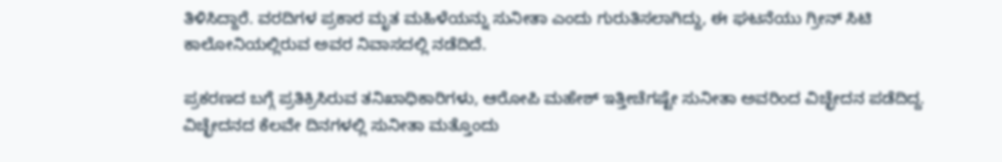ತಿಳಿಸಿದ್ದಾರೆ. ವರದಿಗಳ ಪ್ರಕಾರ ಮೃತ ಮಹಿಳೆಯನ್ನು ಸುನೀತಾ ಎಂದು ಗುರುತಿಸಲಾಗಿದ್ದು, ಈ ಘಟನೆಯು ಗ್ರೀನ್ ಸಿಟಿ ಕಾಲೋನಿಯಲ್ಲಿರುವ ಅವರ ನಿವಾಸದಲ್ಲಿ ನಡೆದಿದೆ.

ಪ್ರಕರಣದ ಬಗ್ಗೆ ಪ್ರತಿಕ್ರಿಸಿರುವ ತನಿಖಾಧಿಕಾರಿಗಳು, ಆರೋಪಿ ಮಹೇಶ್ ಇತ್ತೀಚೆಗಷ್ಟೇ ಸುನೀತಾ ಅವರಿಂದ ವಿಚ್ಛೇದನ ಪಡೆದಿದ್ದ. ವಿಚ್ಛೇದನದ ಕೆಲವೇ ದಿನಗಳಲ್ಲಿ ಸುನೀತಾ ಮತ್ತೊಂದು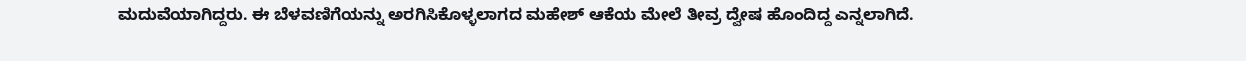ಮದುವೆಯಾಗಿದ್ದರು. ಈ ಬೆಳವಣಿಗೆಯನ್ನು ಅರಗಿಸಿಕೊಳ್ಳಲಾಗದ ಮಹೇಶ್ ಆಕೆಯ ಮೇಲೆ ತೀವ್ರ ದ್ವೇಷ ಹೊಂದಿದ್ದ ಎನ್ನಲಾಗಿದೆ.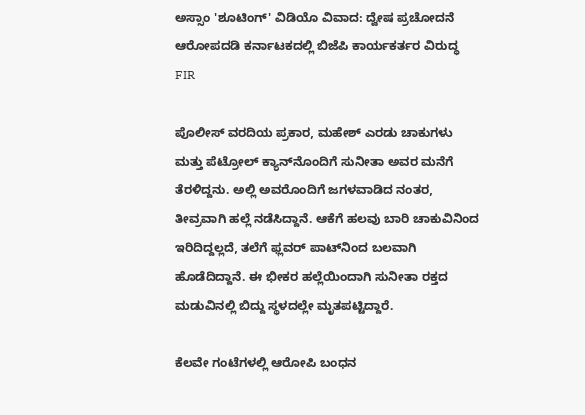ಅಸ್ಸಾಂ 'ಶೂಟಿಂಗ್' ವಿಡಿಯೊ ವಿವಾದ: ದ್ವೇಷ ಪ್ರಚೋದನೆ ಆರೋಪದಡಿ ಕರ್ನಾಟಕದಲ್ಲಿ ಬಿಜೆಪಿ ಕಾರ್ಯಕರ್ತರ ವಿರುದ್ಧ FIR

ಪೊಲೀಸ್ ವರದಿಯ ಪ್ರಕಾರ, ಮಹೇಶ್ ಎರಡು ಚಾಕುಗಳು ಮತ್ತು ಪೆಟ್ರೋಲ್ ಕ್ಯಾನ್‌ನೊಂದಿಗೆ ಸುನೀತಾ ಅವರ ಮನೆಗೆ ತೆರಳಿದ್ದನು. ಅಲ್ಲಿ ಅವರೊಂದಿಗೆ ಜಗಳವಾಡಿದ ನಂತರ, ತೀವ್ರವಾಗಿ ಹಲ್ಲೆ ನಡೆಸಿದ್ದಾನೆ. ಆಕೆಗೆ ಹಲವು ಬಾರಿ ಚಾಕುವಿನಿಂದ ಇರಿದಿದ್ದಲ್ಲದೆ, ತಲೆಗೆ ಫ್ಲವರ್ ಪಾಟ್‌ನಿಂದ ಬಲವಾಗಿ ಹೊಡೆದಿದ್ದಾನೆ. ಈ ಭೀಕರ ಹಲ್ಲೆಯಿಂದಾಗಿ ಸುನೀತಾ ರಕ್ತದ ಮಡುವಿನಲ್ಲಿ ಬಿದ್ದು ಸ್ಥಳದಲ್ಲೇ ಮೃತಪಟ್ಟಿದ್ದಾರೆ.

ಕೆಲವೇ ಗಂಟೆಗಳಲ್ಲಿ ಆರೋಪಿ ಬಂಧನ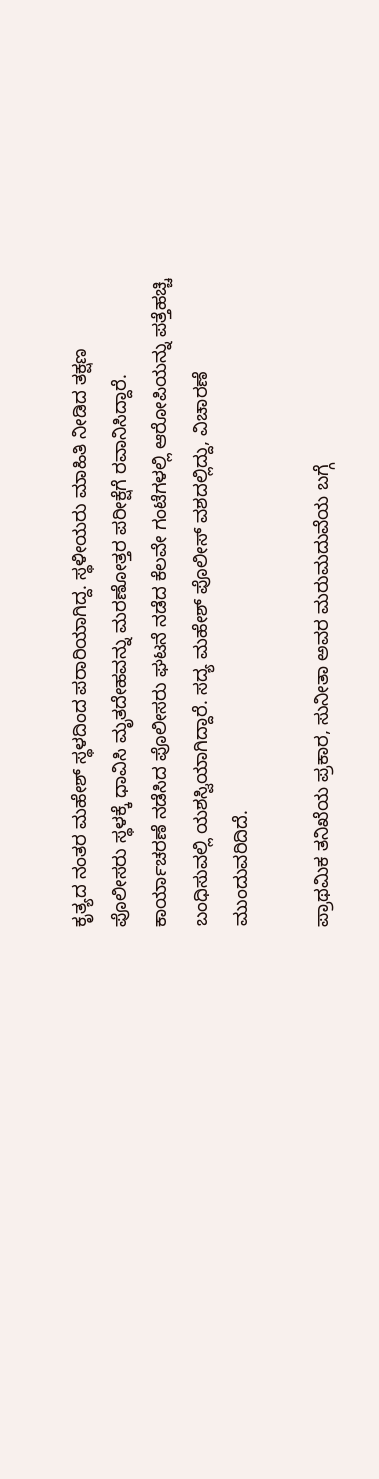ಕೃತ್ಯದ ನಂತರ ಮಹೇಶ್ ಸ್ಥಳದಿಂದ ಪರಾರಿಯಾಗಿದ್ದ. ಸ್ಥಳೀಯರು ಮಾಹಿತಿ ನೀಡಿದ ತಕ್ಷಣ ಪೊಲೀಸರು ಸ್ಥಳಕ್ಕೆ ಧಾವಿಸಿ ಮೃತದೇಹವನ್ನು ಮರಣೋತ್ತರ ಪರೀಕ್ಷೆಗೆ ರವಾನಿಸಿದ್ದಾರೆ. ಕಾರ್ಯಾಚರಣೆ ನಡೆಸಿದ ಪೊಲೀಸರು ಘಟನೆ ನಡೆದ ಕೆಲವೇ ಗಂಟೆಗಳಲ್ಲಿ ಆರೋಪಿಯನ್ನು ಪತ್ತೆಹಚ್ಚಿ ಬಂಧಿಸುವಲ್ಲಿ ಯಶಸ್ವಿಯಾಗಿದ್ದಾರೆ. ಸದ್ಯ ಮಹೇಶ್ ಪೊಲೀಸ್ ವಶದಲ್ಲಿದ್ದು, ವಿಚಾರಣೆ ಮುಂದುವರಿದಿದೆ.

ಪ್ರಾಥಮಿಕ ತನಿಖೆಯ ಪ್ರಕಾರ, ಸುನೀತಾ ಅವರ ಮರುಮದುವೆಯ ಬಗ್ಗೆ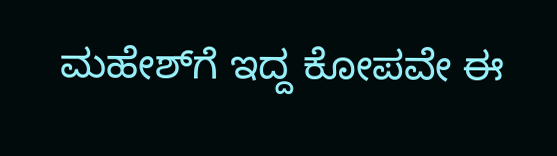ಮಹೇಶ್‌ಗೆ ಇದ್ದ ಕೋಪವೇ ಈ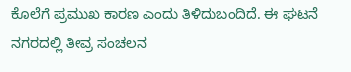ಕೊಲೆಗೆ ಪ್ರಮುಖ ಕಾರಣ ಎಂದು ತಿಳಿದುಬಂದಿದೆ. ಈ ಘಟನೆ ನಗರದಲ್ಲಿ ತೀವ್ರ ಸಂಚಲನ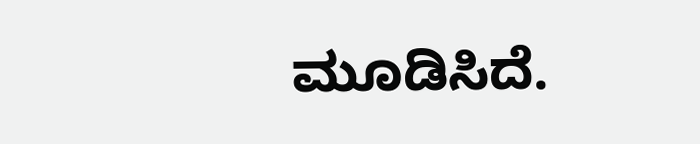ಮೂಡಿಸಿದೆ.